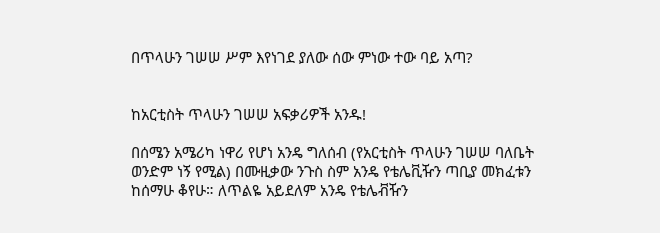በጥላሁን ገሠሠ ሥም እየነገደ ያለው ሰው ምነው ተው ባይ አጣ?


ከአርቲስት ጥላሁን ገሠሠ አፍቃሪዎች አንዱ!

በሰሜን አሜሪካ ነዋሪ የሆነ አንዴ ግለሰብ (የአርቲስት ጥላሁን ገሠሠ ባለቤት ወንድም ነኝ የሚል) በሙዚቃው ንጉስ ስም አንዴ የቴሌቪዥን ጣቢያ መክፈቱን ከሰማሁ ቆየሁ። ለጥልዬ አይደለም አንዴ የቴሌቭዥን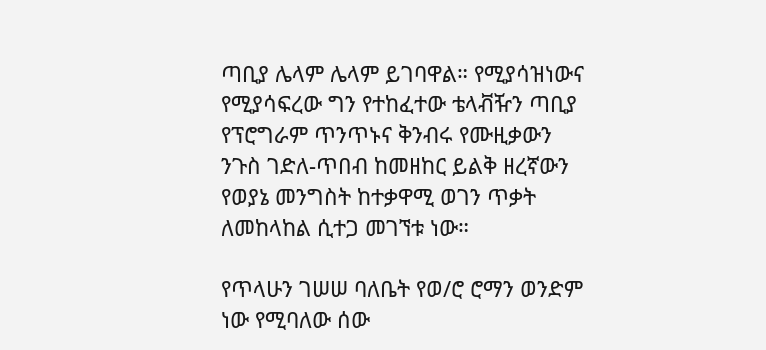ጣቢያ ሌላም ሌላም ይገባዋል። የሚያሳዝነውና የሚያሳፍረው ግን የተከፈተው ቴላቭዥን ጣቢያ የፕሮግራም ጥንጥኑና ቅንብሩ የሙዚቃውን ንጉስ ገድለ-ጥበብ ከመዘከር ይልቅ ዘረኛውን የወያኔ መንግስት ከተቃዋሚ ወገን ጥቃት ለመከላከል ሲተጋ መገኘቱ ነው።

የጥላሁን ገሠሠ ባለቤት የወ/ሮ ሮማን ወንድም ነው የሚባለው ሰው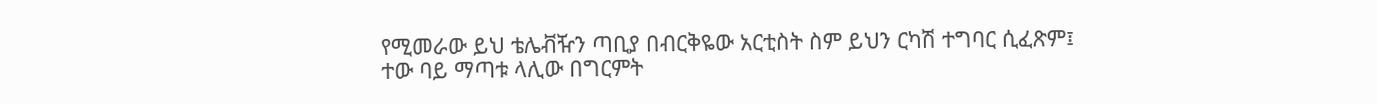የሚመራው ይህ ቴሌቭዥን ጣቢያ በብርቅዬው አርቲስት ስም ይህን ርካሽ ተግባር ሲፈጽም፤ ተው ባይ ማጣቱ ላሊው በግርምት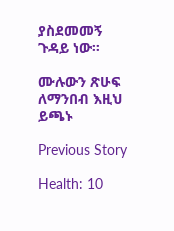ያስደመመኝ ጉዳይ ነው።

ሙሉውን ጽሁፍ ለማንበብ እዚህ ይጫኑ

Previous Story

Health: 10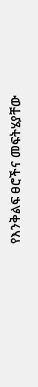የእንቅልፍ ፀሮችና መፍትሄያቸው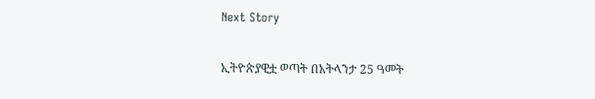Next Story

ኢትዮጵያዊቷ ወጣት በአትላንታ 25 ዓመት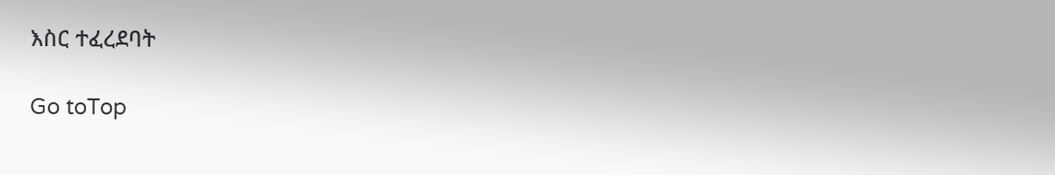እስር ተፈረደባት

Go toTop